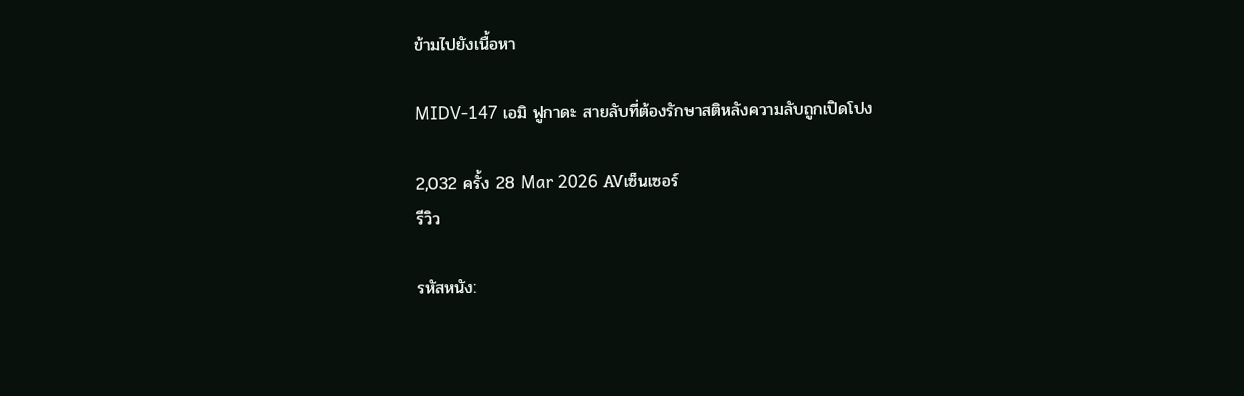ข้ามไปยังเนื้อหา

MIDV-147 เอมิ ฟูกาดะ สายลับที่ต้องรักษาสติหลังความลับถูกเปิดโปง

2,032 ครั้ง 28 Mar 2026 AVเซ็นเซอร์
รีวิว

รหัสหนัง: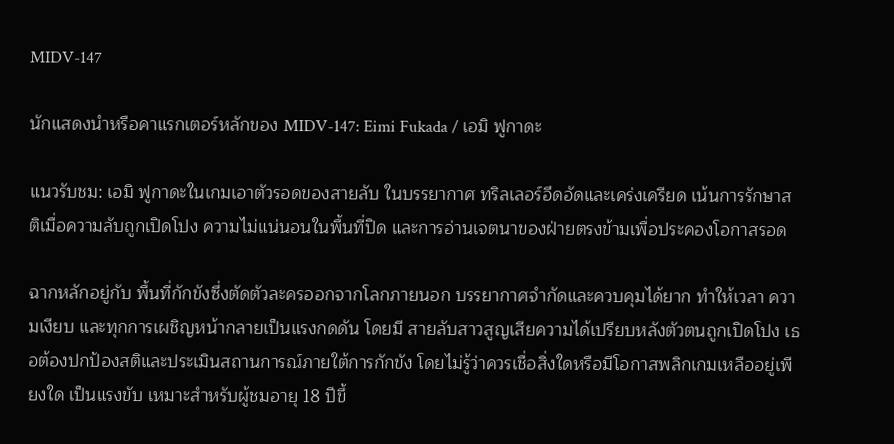MIDV-147

นักแสดงนำหรือคาแรกเตอร์หลักของ MIDV-147: Eimi Fukada / เอมิ ฟูกาดะ

แนวรับชม: เอมิ ฟูกาดะในเกมเอาตัวรอดของสายลับ ในบรรยากาศ ทริลเลอร์อึดอัดและเคร่งเครียด เน้นการรักษาสติเมื่อความลับถูกเปิดโปง ความไม่แน่นอนในพื้นที่ปิด และการอ่านเจตนาของฝ่ายตรงข้ามเพื่อประคองโอกาสรอด

ฉากหลักอยู่กับ พื้นที่กักขังซึ่งตัดตัวละครออกจากโลกภายนอก บรรยากาศจำกัดและควบคุมได้ยาก ทำให้เวลา ความเงียบ และทุกการเผชิญหน้ากลายเป็นแรงกดดัน โดยมี สายลับสาวสูญเสียความได้เปรียบหลังตัวตนถูกเปิดโปง เธอต้องปกป้องสติและประเมินสถานการณ์ภายใต้การกักขัง โดยไม่รู้ว่าควรเชื่อสิ่งใดหรือมีโอกาสพลิกเกมเหลืออยู่เพียงใด เป็นแรงขับ เหมาะสำหรับผู้ชมอายุ 18 ปีขึ้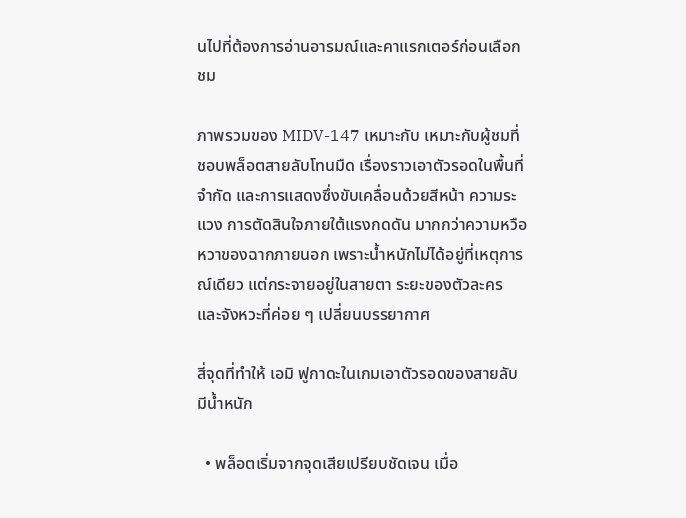นไปที่ต้องการอ่านอารมณ์และคาแรกเตอร์ก่อนเลือกชม

ภาพรวมของ MIDV-147 เหมาะกับ เหมาะกับผู้ชมที่ชอบพล็อตสายลับโทนมืด เรื่องราวเอาตัวรอดในพื้นที่จำกัด และการแสดงซึ่งขับเคลื่อนด้วยสีหน้า ความระแวง การตัดสินใจภายใต้แรงกดดัน มากกว่าความหวือหวาของฉากภายนอก เพราะน้ำหนักไม่ได้อยู่ที่เหตุการณ์เดียว แต่กระจายอยู่ในสายตา ระยะของตัวละคร และจังหวะที่ค่อย ๆ เปลี่ยนบรรยากาศ

สี่จุดที่ทำให้ เอมิ ฟูกาดะในเกมเอาตัวรอดของสายลับ มีน้ำหนัก

  • พล็อตเริ่มจากจุดเสียเปรียบชัดเจน เมื่อ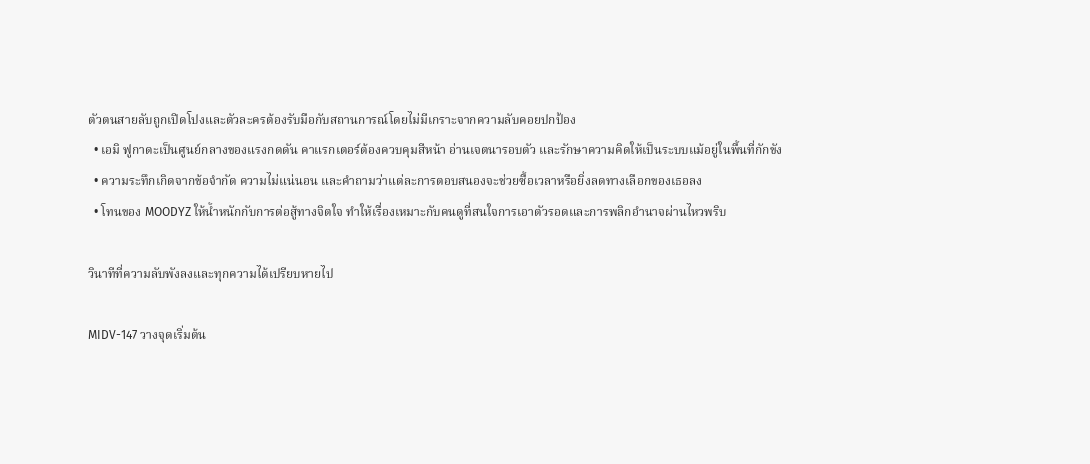ตัวตนสายลับถูกเปิดโปงและตัวละครต้องรับมือกับสถานการณ์โดยไม่มีเกราะจากความลับคอยปกป้อง
  • เอมิ ฟูกาดะเป็นศูนย์กลางของแรงกดดัน คาแรกเตอร์ต้องควบคุมสีหน้า อ่านเจตนารอบตัว และรักษาความคิดให้เป็นระบบแม้อยู่ในพื้นที่กักขัง
  • ความระทึกเกิดจากข้อจำกัด ความไม่แน่นอน และคำถามว่าแต่ละการตอบสนองจะช่วยซื้อเวลาหรือยิ่งลดทางเลือกของเธอลง
  • โทนของ MOODYZ ให้น้ำหนักกับการต่อสู้ทางจิตใจ ทำให้เรื่องเหมาะกับคนดูที่สนใจการเอาตัวรอดและการพลิกอำนาจผ่านไหวพริบ

วินาทีที่ความลับพังลงและทุกความได้เปรียบหายไป

MIDV-147 วางจุดเริ่มต้น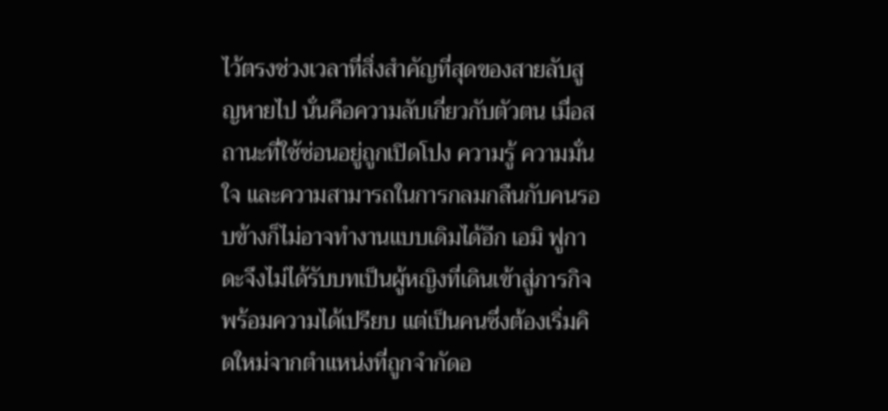ไว้ตรงช่วงเวลาที่สิ่งสำคัญที่สุดของสายลับสูญหายไป นั่นคือความลับเกี่ยวกับตัวตน เมื่อสถานะที่ใช้ซ่อนอยู่ถูกเปิดโปง ความรู้ ความมั่นใจ และความสามารถในการกลมกลืนกับคนรอบข้างก็ไม่อาจทำงานแบบเดิมได้อีก เอมิ ฟูกาดะจึงไม่ได้รับบทเป็นผู้หญิงที่เดินเข้าสู่ภารกิจพร้อมความได้เปรียบ แต่เป็นคนซึ่งต้องเริ่มคิดใหม่จากตำแหน่งที่ถูกจำกัดอ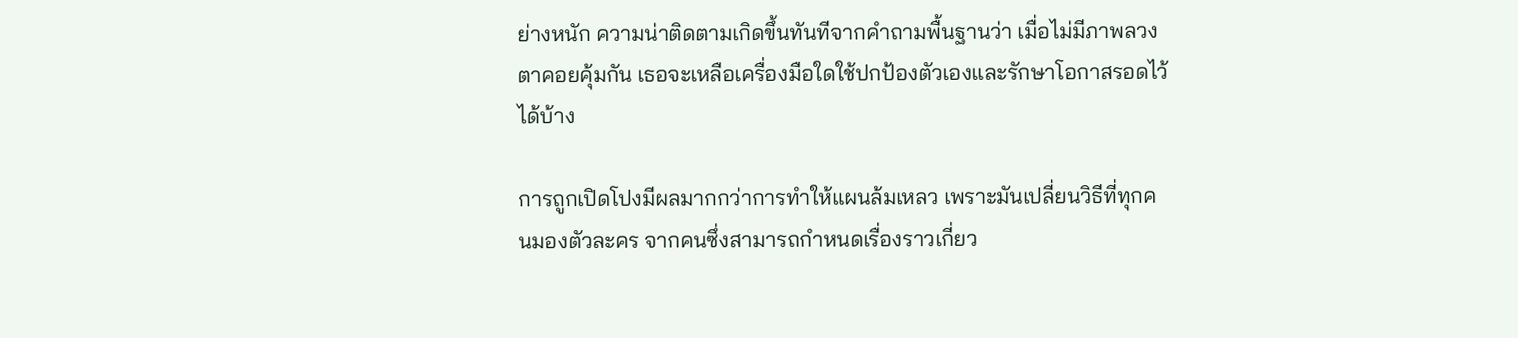ย่างหนัก ความน่าติดตามเกิดขึ้นทันทีจากคำถามพื้นฐานว่า เมื่อไม่มีภาพลวงตาคอยคุ้มกัน เธอจะเหลือเครื่องมือใดใช้ปกป้องตัวเองและรักษาโอกาสรอดไว้ได้บ้าง

การถูกเปิดโปงมีผลมากกว่าการทำให้แผนล้มเหลว เพราะมันเปลี่ยนวิธีที่ทุกคนมองตัวละคร จากคนซึ่งสามารถกำหนดเรื่องราวเกี่ยว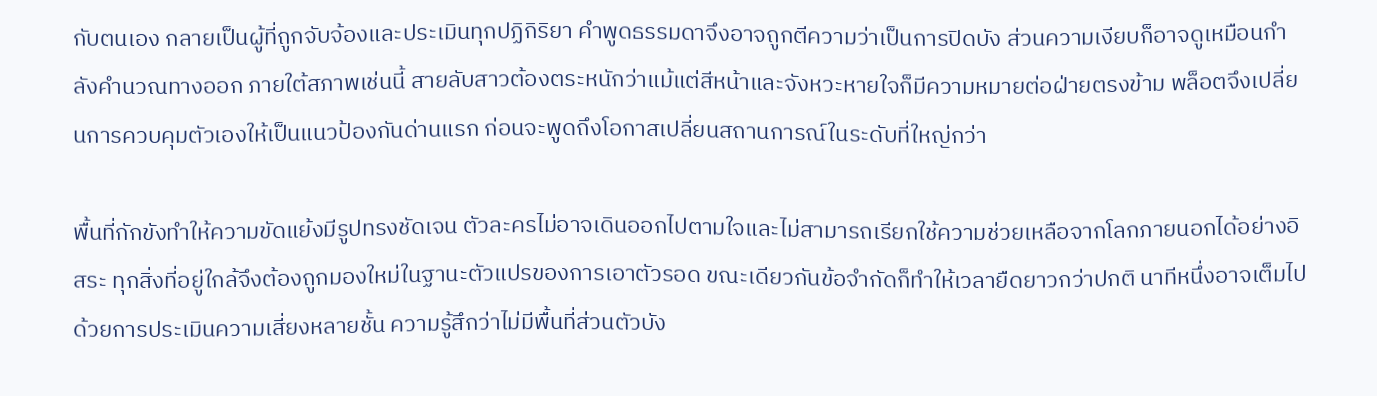กับตนเอง กลายเป็นผู้ที่ถูกจับจ้องและประเมินทุกปฏิกิริยา คำพูดธรรมดาจึงอาจถูกตีความว่าเป็นการปิดบัง ส่วนความเงียบก็อาจดูเหมือนกำลังคำนวณทางออก ภายใต้สภาพเช่นนี้ สายลับสาวต้องตระหนักว่าแม้แต่สีหน้าและจังหวะหายใจก็มีความหมายต่อฝ่ายตรงข้าม พล็อตจึงเปลี่ยนการควบคุมตัวเองให้เป็นแนวป้องกันด่านแรก ก่อนจะพูดถึงโอกาสเปลี่ยนสถานการณ์ในระดับที่ใหญ่กว่า

พื้นที่กักขังทำให้ความขัดแย้งมีรูปทรงชัดเจน ตัวละครไม่อาจเดินออกไปตามใจและไม่สามารถเรียกใช้ความช่วยเหลือจากโลกภายนอกได้อย่างอิสระ ทุกสิ่งที่อยู่ใกล้จึงต้องถูกมองใหม่ในฐานะตัวแปรของการเอาตัวรอด ขณะเดียวกันข้อจำกัดก็ทำให้เวลายืดยาวกว่าปกติ นาทีหนึ่งอาจเต็มไปด้วยการประเมินความเสี่ยงหลายชั้น ความรู้สึกว่าไม่มีพื้นที่ส่วนตัวบัง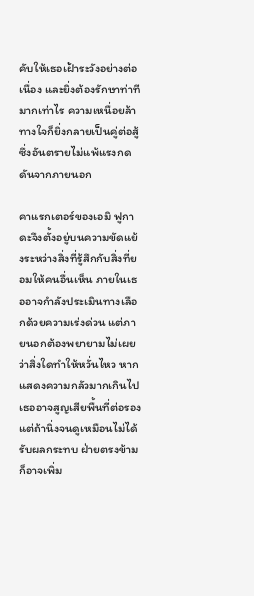คับให้เธอเฝ้าระวังอย่างต่อเนื่อง และยิ่งต้องรักษาท่าทีมากเท่าไร ความเหนื่อยล้าทางใจก็ยิ่งกลายเป็นคู่ต่อสู้ซึ่งอันตรายไม่แพ้แรงกดดันจากภายนอก

คาแรกเตอร์ของเอมิ ฟูกาดะจึงตั้งอยู่บนความขัดแย้งระหว่างสิ่งที่รู้สึกกับสิ่งที่ยอมให้คนอื่นเห็น ภายในเธออาจกำลังประเมินทางเลือกด้วยความเร่งด่วน แต่ภายนอกต้องพยายามไม่เผยว่าสิ่งใดทำให้หวั่นไหว หากแสดงความกลัวมากเกินไป เธออาจสูญเสียพื้นที่ต่อรอง แต่ถ้านิ่งจนดูเหมือนไม่ได้รับผลกระทบ ฝ่ายตรงข้ามก็อาจเพิ่ม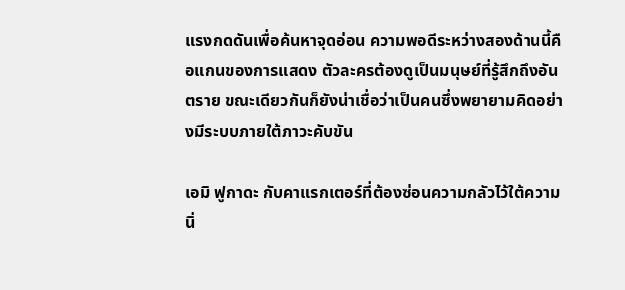แรงกดดันเพื่อค้นหาจุดอ่อน ความพอดีระหว่างสองด้านนี้คือแกนของการแสดง ตัวละครต้องดูเป็นมนุษย์ที่รู้สึกถึงอันตราย ขณะเดียวกันก็ยังน่าเชื่อว่าเป็นคนซึ่งพยายามคิดอย่างมีระบบภายใต้ภาวะคับขัน

เอมิ ฟูกาดะ กับคาแรกเตอร์ที่ต้องซ่อนความกลัวไว้ใต้ความนิ่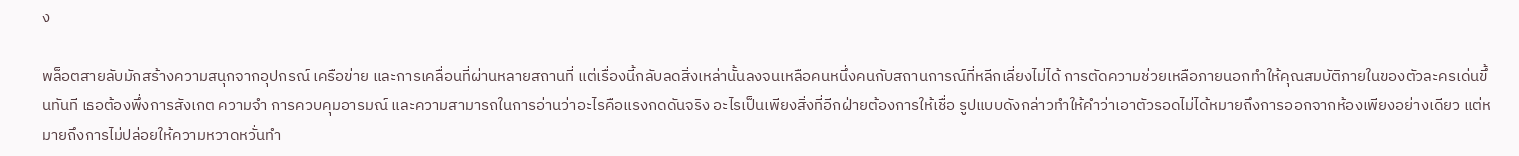ง

พล็อตสายลับมักสร้างความสนุกจากอุปกรณ์ เครือข่าย และการเคลื่อนที่ผ่านหลายสถานที่ แต่เรื่องนี้กลับลดสิ่งเหล่านั้นลงจนเหลือคนหนึ่งคนกับสถานการณ์ที่หลีกเลี่ยงไม่ได้ การตัดความช่วยเหลือภายนอกทำให้คุณสมบัติภายในของตัวละครเด่นขึ้นทันที เธอต้องพึ่งการสังเกต ความจำ การควบคุมอารมณ์ และความสามารถในการอ่านว่าอะไรคือแรงกดดันจริง อะไรเป็นเพียงสิ่งที่อีกฝ่ายต้องการให้เชื่อ รูปแบบดังกล่าวทำให้คำว่าเอาตัวรอดไม่ได้หมายถึงการออกจากห้องเพียงอย่างเดียว แต่หมายถึงการไม่ปล่อยให้ความหวาดหวั่นทำ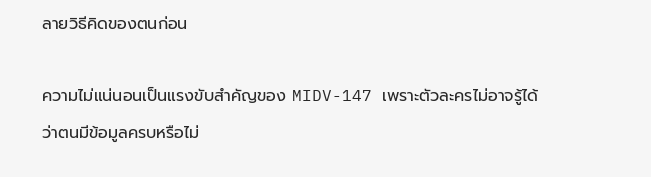ลายวิธีคิดของตนก่อน

ความไม่แน่นอนเป็นแรงขับสำคัญของ MIDV-147 เพราะตัวละครไม่อาจรู้ได้ว่าตนมีข้อมูลครบหรือไม่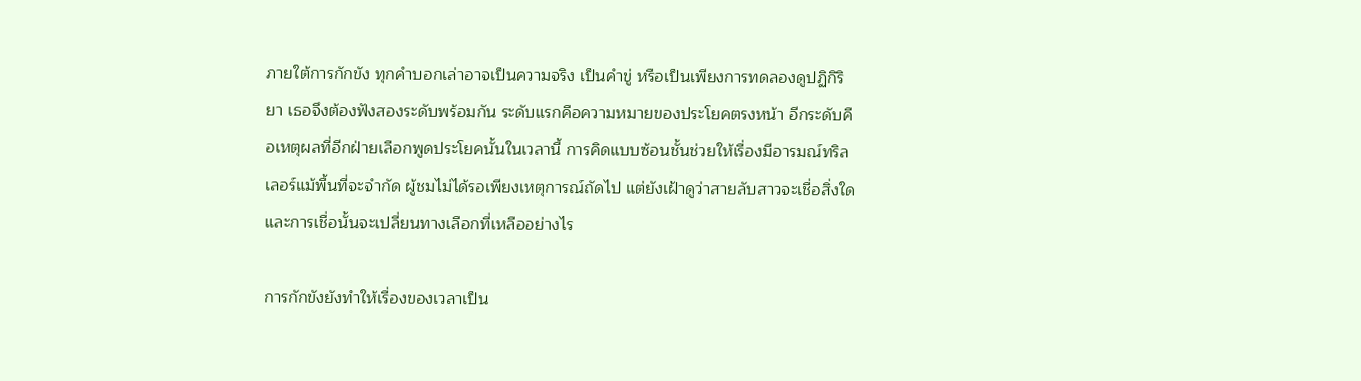ภายใต้การกักขัง ทุกคำบอกเล่าอาจเป็นความจริง เป็นคำขู่ หรือเป็นเพียงการทดลองดูปฏิกิริยา เธอจึงต้องฟังสองระดับพร้อมกัน ระดับแรกคือความหมายของประโยคตรงหน้า อีกระดับคือเหตุผลที่อีกฝ่ายเลือกพูดประโยคนั้นในเวลานี้ การคิดแบบซ้อนชั้นช่วยให้เรื่องมีอารมณ์ทริลเลอร์แม้พื้นที่จะจำกัด ผู้ชมไม่ได้รอเพียงเหตุการณ์ถัดไป แต่ยังเฝ้าดูว่าสายลับสาวจะเชื่อสิ่งใด และการเชื่อนั้นจะเปลี่ยนทางเลือกที่เหลืออย่างไร

การกักขังยังทำให้เรื่องของเวลาเป็น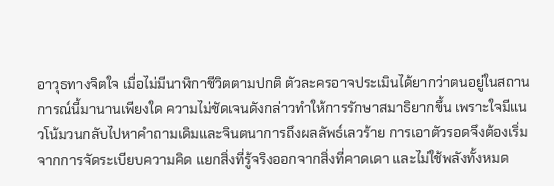อาวุธทางจิตใจ เมื่อไม่มีนาฬิกาชีวิตตามปกติ ตัวละครอาจประเมินได้ยากว่าตนอยู่ในสถานการณ์นี้มานานเพียงใด ความไม่ชัดเจนดังกล่าวทำให้การรักษาสมาธิยากขึ้น เพราะใจมีแนวโน้มวนกลับไปหาคำถามเดิมและจินตนาการถึงผลลัพธ์เลวร้าย การเอาตัวรอดจึงต้องเริ่มจากการจัดระเบียบความคิด แยกสิ่งที่รู้จริงออกจากสิ่งที่คาดเดา และไม่ใช้พลังทั้งหมด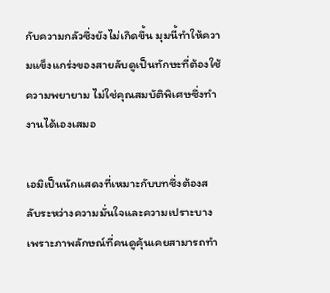กับความกลัวซึ่งยังไม่เกิดขึ้น มุมนี้ทำให้ความแข็งแกร่งของสายลับดูเป็นทักษะที่ต้องใช้ความพยายาม ไม่ใช่คุณสมบัติพิเศษซึ่งทำงานได้เองเสมอ

เอมิเป็นนักแสดงที่เหมาะกับบทซึ่งต้องสลับระหว่างความมั่นใจและความเปราะบาง เพราะภาพลักษณ์ที่คนดูคุ้นเคยสามารถทำ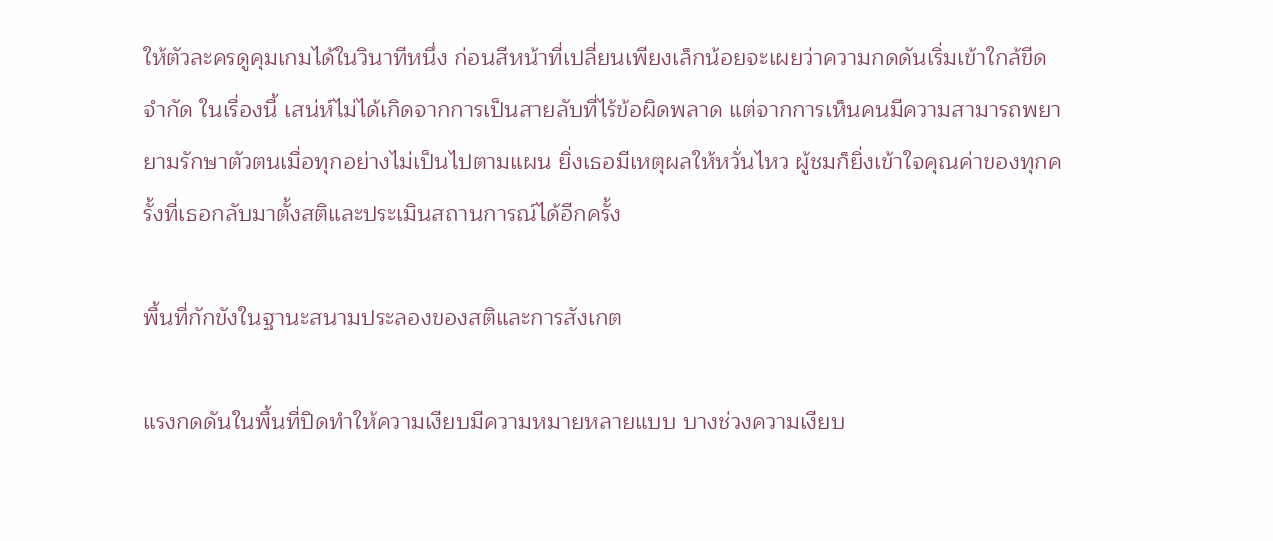ให้ตัวละครดูคุมเกมได้ในวินาทีหนึ่ง ก่อนสีหน้าที่เปลี่ยนเพียงเล็กน้อยจะเผยว่าความกดดันเริ่มเข้าใกล้ขีดจำกัด ในเรื่องนี้ เสน่ห์ไม่ได้เกิดจากการเป็นสายลับที่ไร้ข้อผิดพลาด แต่จากการเห็นคนมีความสามารถพยายามรักษาตัวตนเมื่อทุกอย่างไม่เป็นไปตามแผน ยิ่งเธอมีเหตุผลให้หวั่นไหว ผู้ชมก็ยิ่งเข้าใจคุณค่าของทุกครั้งที่เธอกลับมาตั้งสติและประเมินสถานการณ์ได้อีกครั้ง

พื้นที่กักขังในฐานะสนามประลองของสติและการสังเกต

แรงกดดันในพื้นที่ปิดทำให้ความเงียบมีความหมายหลายแบบ บางช่วงความเงียบ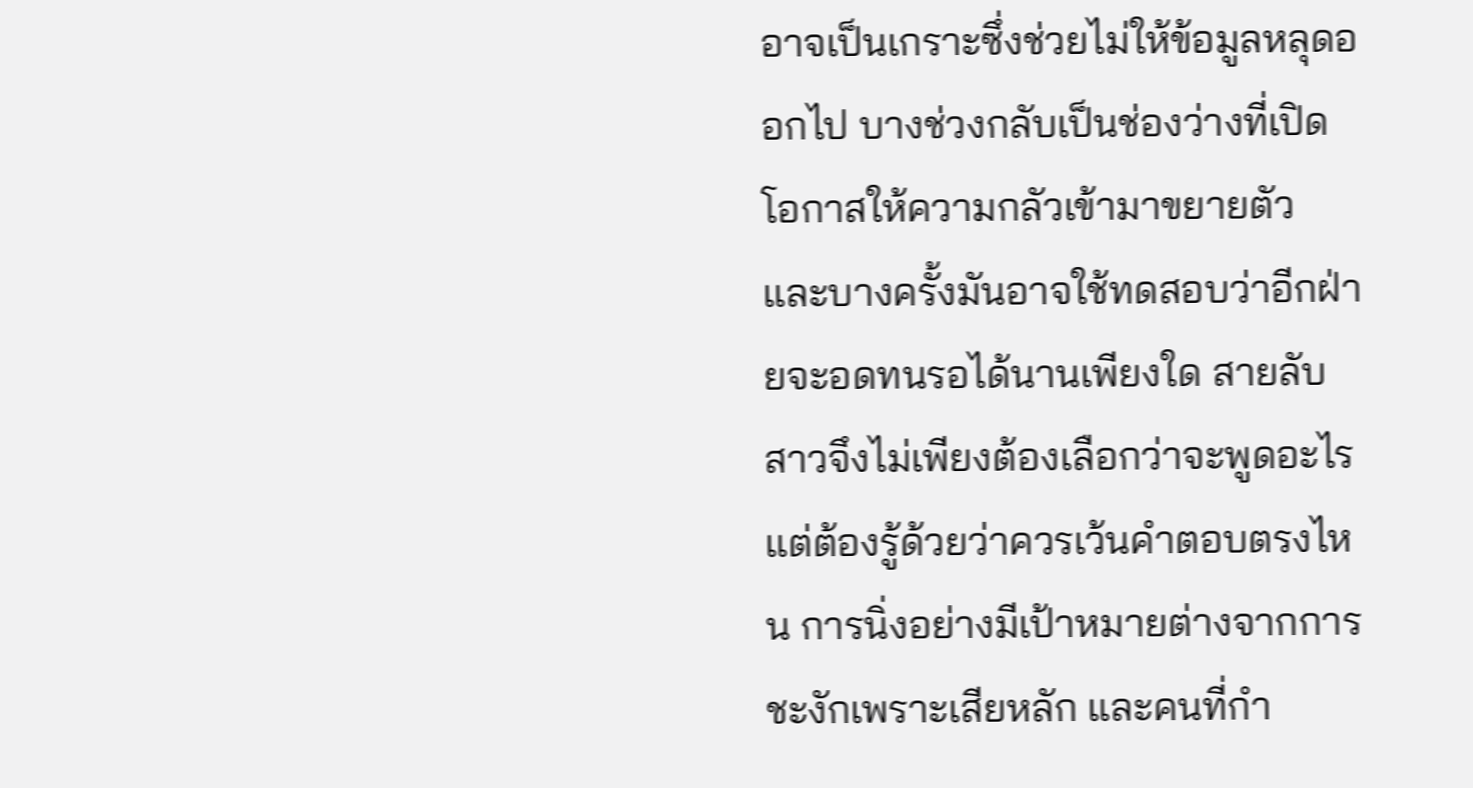อาจเป็นเกราะซึ่งช่วยไม่ให้ข้อมูลหลุดออกไป บางช่วงกลับเป็นช่องว่างที่เปิดโอกาสให้ความกลัวเข้ามาขยายตัว และบางครั้งมันอาจใช้ทดสอบว่าอีกฝ่ายจะอดทนรอได้นานเพียงใด สายลับสาวจึงไม่เพียงต้องเลือกว่าจะพูดอะไร แต่ต้องรู้ด้วยว่าควรเว้นคำตอบตรงไหน การนิ่งอย่างมีเป้าหมายต่างจากการชะงักเพราะเสียหลัก และคนที่กำ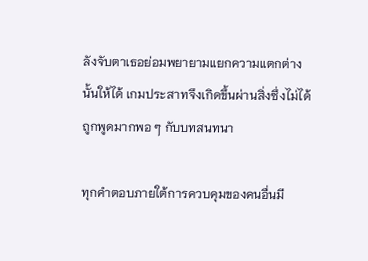ลังจับตาเธอย่อมพยายามแยกความแตกต่างนั้นให้ได้ เกมประสาทจึงเกิดขึ้นผ่านสิ่งซึ่งไม่ได้ถูกพูดมากพอ ๆ กับบทสนทนา

ทุกคำตอบภายใต้การควบคุมของคนอื่นมี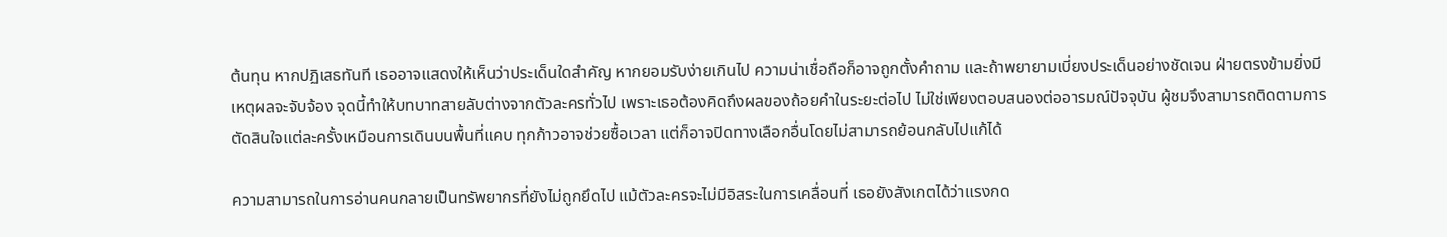ต้นทุน หากปฏิเสธทันที เธออาจแสดงให้เห็นว่าประเด็นใดสำคัญ หากยอมรับง่ายเกินไป ความน่าเชื่อถือก็อาจถูกตั้งคำถาม และถ้าพยายามเบี่ยงประเด็นอย่างชัดเจน ฝ่ายตรงข้ามยิ่งมีเหตุผลจะจับจ้อง จุดนี้ทำให้บทบาทสายลับต่างจากตัวละครทั่วไป เพราะเธอต้องคิดถึงผลของถ้อยคำในระยะต่อไป ไม่ใช่เพียงตอบสนองต่ออารมณ์ปัจจุบัน ผู้ชมจึงสามารถติดตามการตัดสินใจแต่ละครั้งเหมือนการเดินบนพื้นที่แคบ ทุกก้าวอาจช่วยซื้อเวลา แต่ก็อาจปิดทางเลือกอื่นโดยไม่สามารถย้อนกลับไปแก้ได้

ความสามารถในการอ่านคนกลายเป็นทรัพยากรที่ยังไม่ถูกยึดไป แม้ตัวละครจะไม่มีอิสระในการเคลื่อนที่ เธอยังสังเกตได้ว่าแรงกด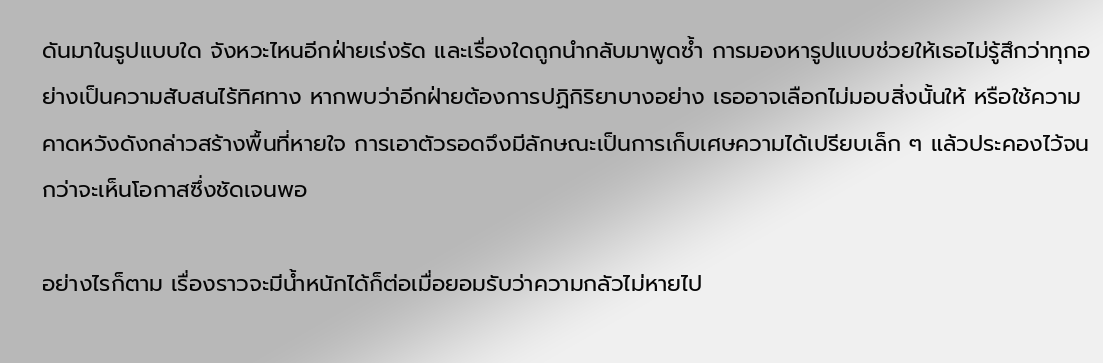ดันมาในรูปแบบใด จังหวะไหนอีกฝ่ายเร่งรัด และเรื่องใดถูกนำกลับมาพูดซ้ำ การมองหารูปแบบช่วยให้เธอไม่รู้สึกว่าทุกอย่างเป็นความสับสนไร้ทิศทาง หากพบว่าอีกฝ่ายต้องการปฏิกิริยาบางอย่าง เธออาจเลือกไม่มอบสิ่งนั้นให้ หรือใช้ความคาดหวังดังกล่าวสร้างพื้นที่หายใจ การเอาตัวรอดจึงมีลักษณะเป็นการเก็บเศษความได้เปรียบเล็ก ๆ แล้วประคองไว้จนกว่าจะเห็นโอกาสซึ่งชัดเจนพอ

อย่างไรก็ตาม เรื่องราวจะมีน้ำหนักได้ก็ต่อเมื่อยอมรับว่าความกลัวไม่หายไป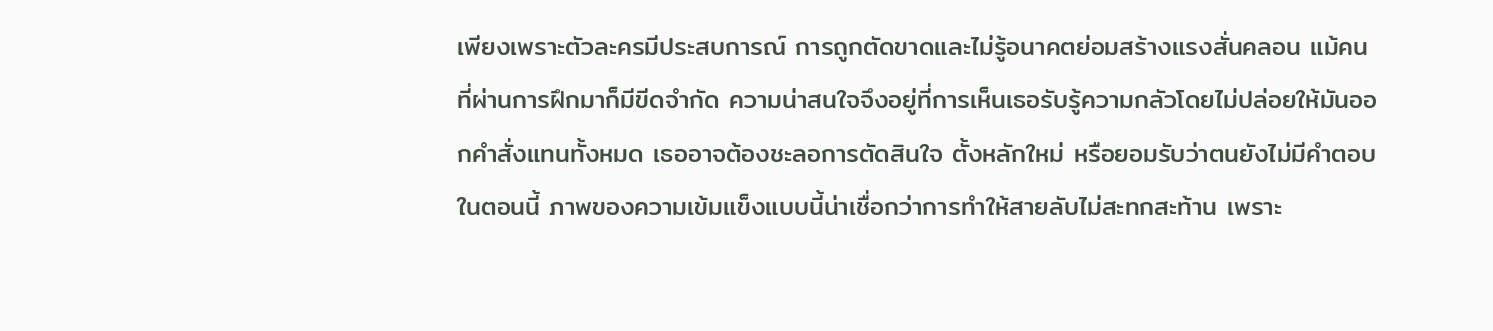เพียงเพราะตัวละครมีประสบการณ์ การถูกตัดขาดและไม่รู้อนาคตย่อมสร้างแรงสั่นคลอน แม้คนที่ผ่านการฝึกมาก็มีขีดจำกัด ความน่าสนใจจึงอยู่ที่การเห็นเธอรับรู้ความกลัวโดยไม่ปล่อยให้มันออกคำสั่งแทนทั้งหมด เธออาจต้องชะลอการตัดสินใจ ตั้งหลักใหม่ หรือยอมรับว่าตนยังไม่มีคำตอบในตอนนี้ ภาพของความเข้มแข็งแบบนี้น่าเชื่อกว่าการทำให้สายลับไม่สะทกสะท้าน เพราะ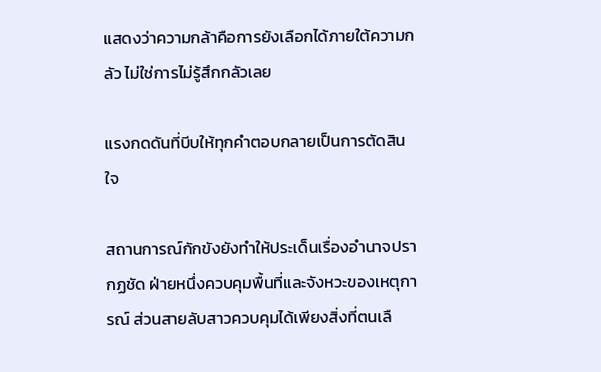แสดงว่าความกล้าคือการยังเลือกได้ภายใต้ความกลัว ไม่ใช่การไม่รู้สึกกลัวเลย

แรงกดดันที่บีบให้ทุกคำตอบกลายเป็นการตัดสินใจ

สถานการณ์กักขังยังทำให้ประเด็นเรื่องอำนาจปรากฏชัด ฝ่ายหนึ่งควบคุมพื้นที่และจังหวะของเหตุการณ์ ส่วนสายลับสาวควบคุมได้เพียงสิ่งที่ตนเลื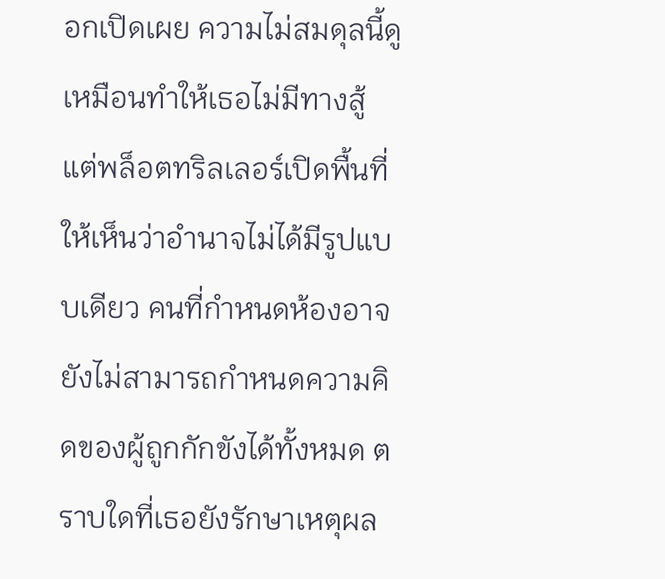อกเปิดเผย ความไม่สมดุลนี้ดูเหมือนทำให้เธอไม่มีทางสู้ แต่พล็อตทริลเลอร์เปิดพื้นที่ให้เห็นว่าอำนาจไม่ได้มีรูปแบบเดียว คนที่กำหนดห้องอาจยังไม่สามารถกำหนดความคิดของผู้ถูกกักขังได้ทั้งหมด ตราบใดที่เธอยังรักษาเหตุผล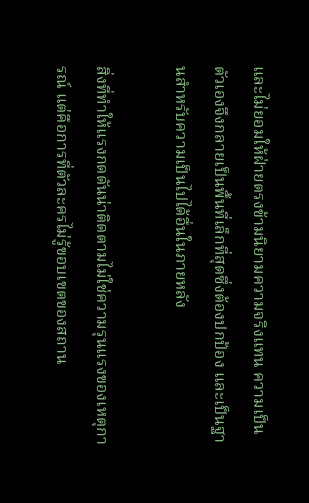และไม่ยอมให้ฝ่ายตรงข้ามนิยามความจริงแทน ความเป็นตัวเองจึงกลายเป็นพื้นที่เล็กที่สุดซึ่งต้องปกป้อง และเป็นฐานสำหรับความเป็นไปได้อื่นในภายหลัง

สิ่งที่ทำให้แรงกดดันน่าติดตามไม่ใช่ความรุนแรงของเหตุการณ์ แต่คือการที่ตัวละครไม่รู้ขอบเขตของสถาน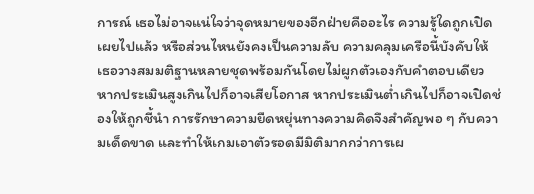การณ์ เธอไม่อาจแน่ใจว่าจุดหมายของอีกฝ่ายคืออะไร ความรู้ใดถูกเปิดเผยไปแล้ว หรือส่วนไหนยังคงเป็นความลับ ความคลุมเครือนี้บังคับให้เธอวางสมมติฐานหลายชุดพร้อมกันโดยไม่ผูกตัวเองกับคำตอบเดียว หากประเมินสูงเกินไปก็อาจเสียโอกาส หากประเมินต่ำเกินไปก็อาจเปิดช่องให้ถูกชี้นำ การรักษาความยืดหยุ่นทางความคิดจึงสำคัญพอ ๆ กับความเด็ดขาด และทำให้เกมเอาตัวรอดมีมิติมากกว่าการเผ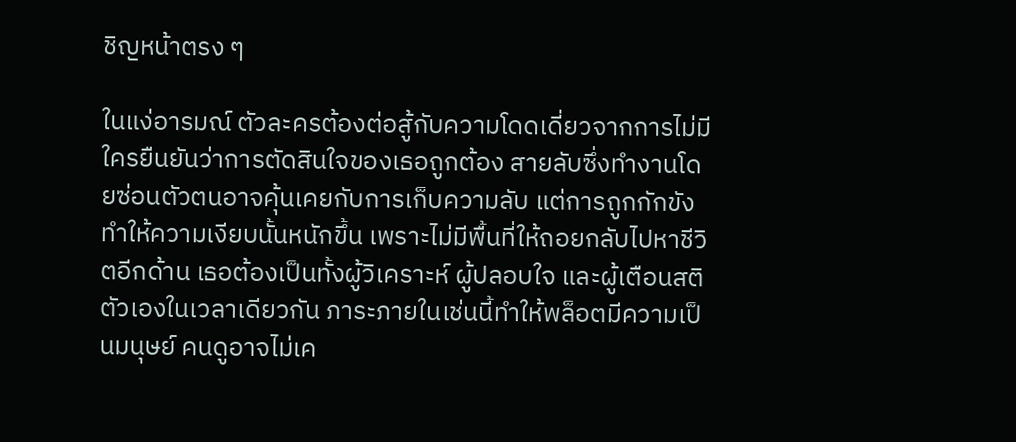ชิญหน้าตรง ๆ

ในแง่อารมณ์ ตัวละครต้องต่อสู้กับความโดดเดี่ยวจากการไม่มีใครยืนยันว่าการตัดสินใจของเธอถูกต้อง สายลับซึ่งทำงานโดยซ่อนตัวตนอาจคุ้นเคยกับการเก็บความลับ แต่การถูกกักขังทำให้ความเงียบนั้นหนักขึ้น เพราะไม่มีพื้นที่ให้ถอยกลับไปหาชีวิตอีกด้าน เธอต้องเป็นทั้งผู้วิเคราะห์ ผู้ปลอบใจ และผู้เตือนสติตัวเองในเวลาเดียวกัน ภาระภายในเช่นนี้ทำให้พล็อตมีความเป็นมนุษย์ คนดูอาจไม่เค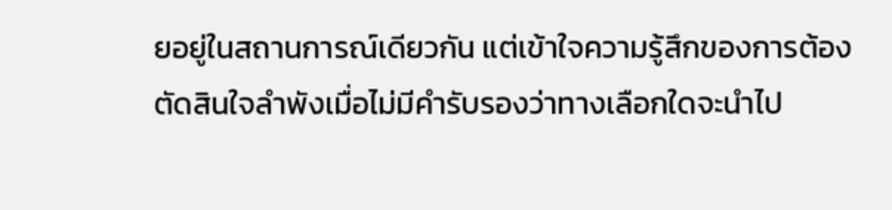ยอยู่ในสถานการณ์เดียวกัน แต่เข้าใจความรู้สึกของการต้องตัดสินใจลำพังเมื่อไม่มีคำรับรองว่าทางเลือกใดจะนำไป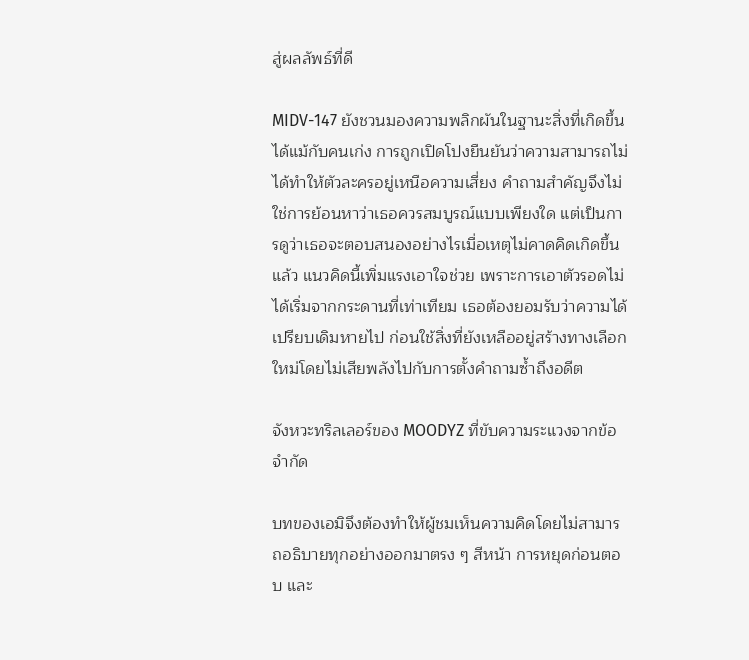สู่ผลลัพธ์ที่ดี

MIDV-147 ยังชวนมองความพลิกผันในฐานะสิ่งที่เกิดขึ้นได้แม้กับคนเก่ง การถูกเปิดโปงยืนยันว่าความสามารถไม่ได้ทำให้ตัวละครอยู่เหนือความเสี่ยง คำถามสำคัญจึงไม่ใช่การย้อนหาว่าเธอควรสมบูรณ์แบบเพียงใด แต่เป็นการดูว่าเธอจะตอบสนองอย่างไรเมื่อเหตุไม่คาดคิดเกิดขึ้นแล้ว แนวคิดนี้เพิ่มแรงเอาใจช่วย เพราะการเอาตัวรอดไม่ได้เริ่มจากกระดานที่เท่าเทียม เธอต้องยอมรับว่าความได้เปรียบเดิมหายไป ก่อนใช้สิ่งที่ยังเหลืออยู่สร้างทางเลือกใหม่โดยไม่เสียพลังไปกับการตั้งคำถามซ้ำถึงอดีต

จังหวะทริลเลอร์ของ MOODYZ ที่ขับความระแวงจากข้อจำกัด

บทของเอมิจึงต้องทำให้ผู้ชมเห็นความคิดโดยไม่สามารถอธิบายทุกอย่างออกมาตรง ๆ สีหน้า การหยุดก่อนตอบ และ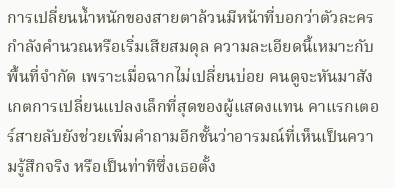การเปลี่ยนน้ำหนักของสายตาล้วนมีหน้าที่บอกว่าตัวละครกำลังคำนวณหรือเริ่มเสียสมดุล ความละเอียดนี้เหมาะกับพื้นที่จำกัด เพราะเมื่อฉากไม่เปลี่ยนบ่อย คนดูจะหันมาสังเกตการเปลี่ยนแปลงเล็กที่สุดของผู้แสดงแทน คาแรกเตอร์สายลับยังช่วยเพิ่มคำถามอีกชั้นว่าอารมณ์ที่เห็นเป็นความรู้สึกจริง หรือเป็นท่าทีซึ่งเธอตั้ง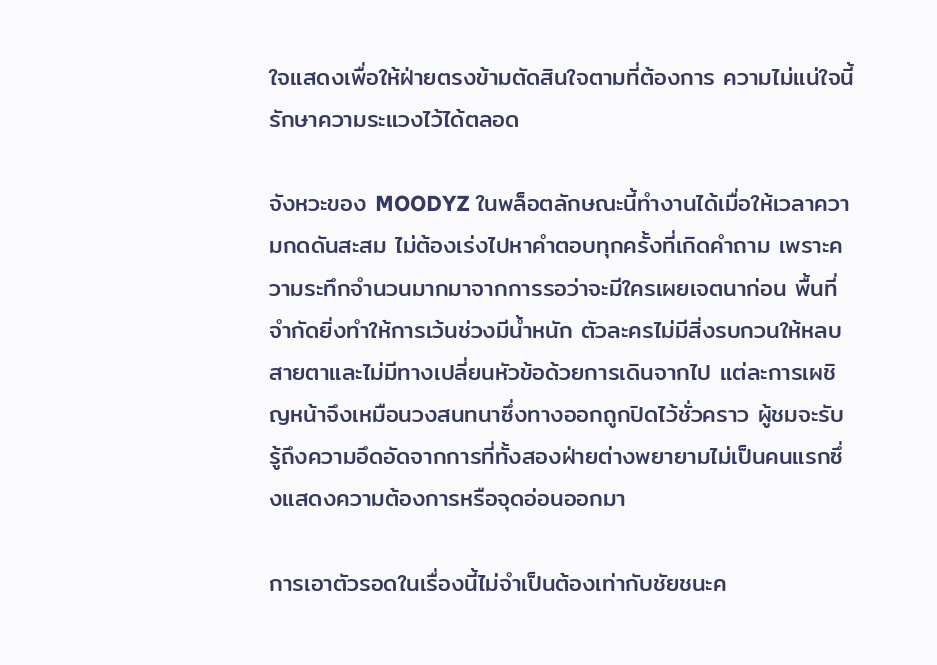ใจแสดงเพื่อให้ฝ่ายตรงข้ามตัดสินใจตามที่ต้องการ ความไม่แน่ใจนี้รักษาความระแวงไว้ได้ตลอด

จังหวะของ MOODYZ ในพล็อตลักษณะนี้ทำงานได้เมื่อให้เวลาความกดดันสะสม ไม่ต้องเร่งไปหาคำตอบทุกครั้งที่เกิดคำถาม เพราะความระทึกจำนวนมากมาจากการรอว่าจะมีใครเผยเจตนาก่อน พื้นที่จำกัดยิ่งทำให้การเว้นช่วงมีน้ำหนัก ตัวละครไม่มีสิ่งรบกวนให้หลบสายตาและไม่มีทางเปลี่ยนหัวข้อด้วยการเดินจากไป แต่ละการเผชิญหน้าจึงเหมือนวงสนทนาซึ่งทางออกถูกปิดไว้ชั่วคราว ผู้ชมจะรับรู้ถึงความอึดอัดจากการที่ทั้งสองฝ่ายต่างพยายามไม่เป็นคนแรกซึ่งแสดงความต้องการหรือจุดอ่อนออกมา

การเอาตัวรอดในเรื่องนี้ไม่จำเป็นต้องเท่ากับชัยชนะค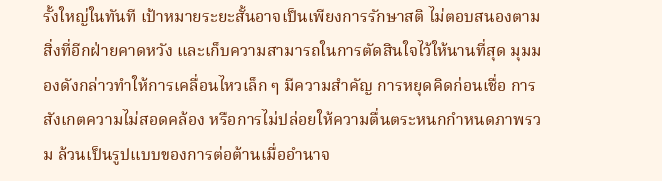รั้งใหญ่ในทันที เป้าหมายระยะสั้นอาจเป็นเพียงการรักษาสติ ไม่ตอบสนองตามสิ่งที่อีกฝ่ายคาดหวัง และเก็บความสามารถในการตัดสินใจไว้ให้นานที่สุด มุมมองดังกล่าวทำให้การเคลื่อนไหวเล็ก ๆ มีความสำคัญ การหยุดคิดก่อนเชื่อ การสังเกตความไม่สอดคล้อง หรือการไม่ปล่อยให้ความตื่นตระหนกกำหนดภาพรวม ล้วนเป็นรูปแบบของการต่อต้านเมื่ออำนาจ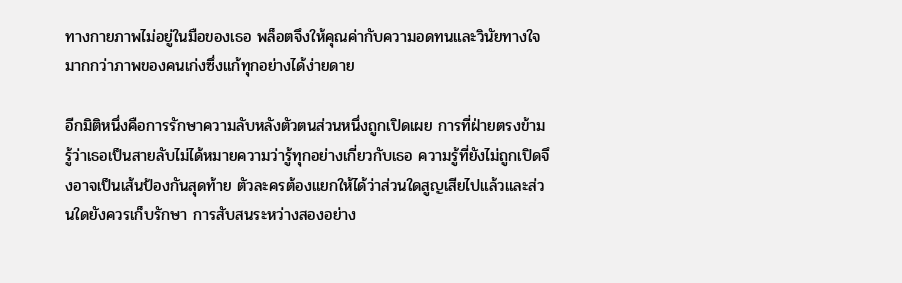ทางกายภาพไม่อยู่ในมือของเธอ พล็อตจึงให้คุณค่ากับความอดทนและวินัยทางใจมากกว่าภาพของคนเก่งซึ่งแก้ทุกอย่างได้ง่ายดาย

อีกมิติหนึ่งคือการรักษาความลับหลังตัวตนส่วนหนึ่งถูกเปิดเผย การที่ฝ่ายตรงข้ามรู้ว่าเธอเป็นสายลับไม่ได้หมายความว่ารู้ทุกอย่างเกี่ยวกับเธอ ความรู้ที่ยังไม่ถูกเปิดจึงอาจเป็นเส้นป้องกันสุดท้าย ตัวละครต้องแยกให้ได้ว่าส่วนใดสูญเสียไปแล้วและส่วนใดยังควรเก็บรักษา การสับสนระหว่างสองอย่าง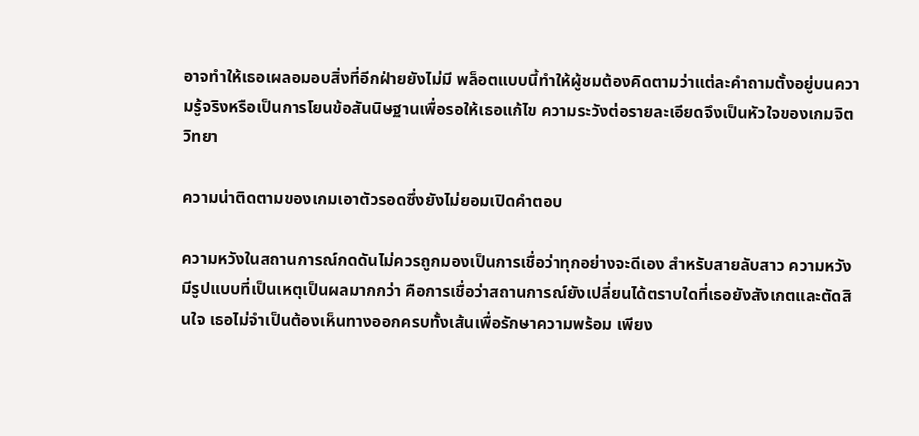อาจทำให้เธอเผลอมอบสิ่งที่อีกฝ่ายยังไม่มี พล็อตแบบนี้ทำให้ผู้ชมต้องคิดตามว่าแต่ละคำถามตั้งอยู่บนความรู้จริงหรือเป็นการโยนข้อสันนิษฐานเพื่อรอให้เธอแก้ไข ความระวังต่อรายละเอียดจึงเป็นหัวใจของเกมจิตวิทยา

ความน่าติดตามของเกมเอาตัวรอดซึ่งยังไม่ยอมเปิดคำตอบ

ความหวังในสถานการณ์กดดันไม่ควรถูกมองเป็นการเชื่อว่าทุกอย่างจะดีเอง สำหรับสายลับสาว ความหวังมีรูปแบบที่เป็นเหตุเป็นผลมากกว่า คือการเชื่อว่าสถานการณ์ยังเปลี่ยนได้ตราบใดที่เธอยังสังเกตและตัดสินใจ เธอไม่จำเป็นต้องเห็นทางออกครบทั้งเส้นเพื่อรักษาความพร้อม เพียง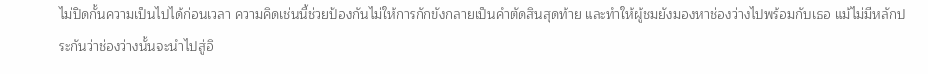ไม่ปิดกั้นความเป็นไปได้ก่อนเวลา ความคิดเช่นนี้ช่วยป้องกันไม่ให้การกักขังกลายเป็นคำตัดสินสุดท้าย และทำให้ผู้ชมยังมองหาช่องว่างไปพร้อมกับเธอ แม้ไม่มีหลักประกันว่าช่องว่างนั้นจะนำไปสู่อิ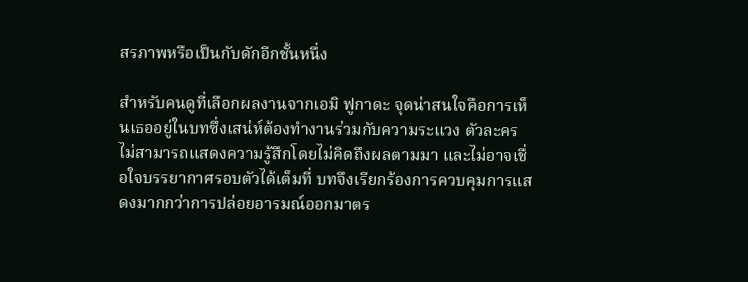สรภาพหรือเป็นกับดักอีกชั้นหนึ่ง

สำหรับคนดูที่เลือกผลงานจากเอมิ ฟูกาดะ จุดน่าสนใจคือการเห็นเธออยู่ในบทซึ่งเสน่ห์ต้องทำงานร่วมกับความระแวง ตัวละครไม่สามารถแสดงความรู้สึกโดยไม่คิดถึงผลตามมา และไม่อาจเชื่อใจบรรยากาศรอบตัวได้เต็มที่ บทจึงเรียกร้องการควบคุมการแสดงมากกว่าการปล่อยอารมณ์ออกมาตร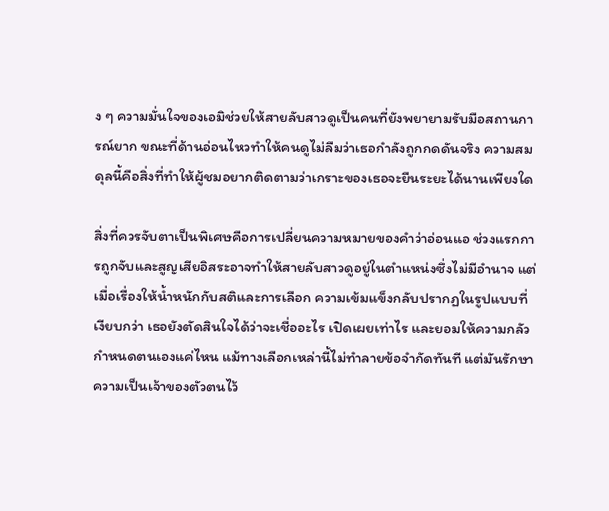ง ๆ ความมั่นใจของเอมิช่วยให้สายลับสาวดูเป็นคนที่ยังพยายามรับมือสถานการณ์ยาก ขณะที่ด้านอ่อนไหวทำให้คนดูไม่ลืมว่าเธอกำลังถูกกดดันจริง ความสมดุลนี้คือสิ่งที่ทำให้ผู้ชมอยากติดตามว่าเกราะของเธอจะยืนระยะได้นานเพียงใด

สิ่งที่ควรจับตาเป็นพิเศษคือการเปลี่ยนความหมายของคำว่าอ่อนแอ ช่วงแรกการถูกจับและสูญเสียอิสระอาจทำให้สายลับสาวดูอยู่ในตำแหน่งซึ่งไม่มีอำนาจ แต่เมื่อเรื่องให้น้ำหนักกับสติและการเลือก ความเข้มแข็งกลับปรากฏในรูปแบบที่เงียบกว่า เธอยังตัดสินใจได้ว่าจะเชื่ออะไร เปิดเผยเท่าไร และยอมให้ความกลัวกำหนดตนเองแค่ไหน แม้ทางเลือกเหล่านี้ไม่ทำลายข้อจำกัดทันที แต่มันรักษาความเป็นเจ้าของตัวตนไว้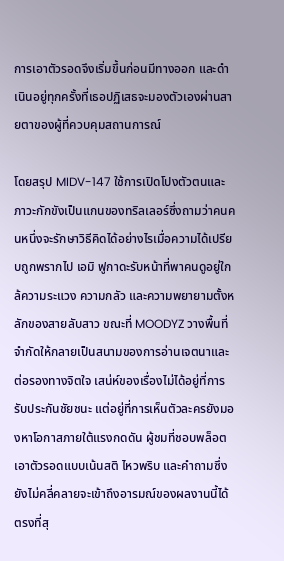การเอาตัวรอดจึงเริ่มขึ้นก่อนมีทางออก และดำเนินอยู่ทุกครั้งที่เธอปฏิเสธจะมองตัวเองผ่านสายตาของผู้ที่ควบคุมสถานการณ์

โดยสรุป MIDV-147 ใช้การเปิดโปงตัวตนและภาวะกักขังเป็นแกนของทริลเลอร์ซึ่งถามว่าคนคนหนึ่งจะรักษาวิธีคิดได้อย่างไรเมื่อความได้เปรียบถูกพรากไป เอมิ ฟูกาดะรับหน้าที่พาคนดูอยู่ใกล้ความระแวง ความกลัว และความพยายามตั้งหลักของสายลับสาว ขณะที่ MOODYZ วางพื้นที่จำกัดให้กลายเป็นสนามของการอ่านเจตนาและต่อรองทางจิตใจ เสน่ห์ของเรื่องไม่ได้อยู่ที่การรับประกันชัยชนะ แต่อยู่ที่การเห็นตัวละครยังมองหาโอกาสภายใต้แรงกดดัน ผู้ชมที่ชอบพล็อตเอาตัวรอดแบบเน้นสติ ไหวพริบ และคำถามซึ่งยังไม่คลี่คลายจะเข้าถึงอารมณ์ของผลงานนี้ได้ตรงที่สุ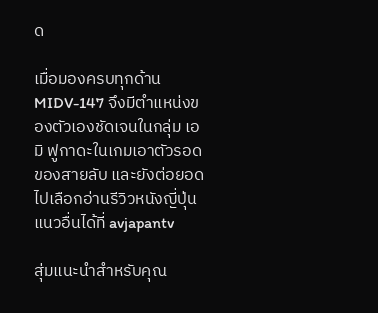ด

เมื่อมองครบทุกด้าน MIDV-147 จึงมีตำแหน่งของตัวเองชัดเจนในกลุ่ม เอมิ ฟูกาดะในเกมเอาตัวรอดของสายลับ และยังต่อยอดไปเลือกอ่านรีวิวหนังญี่ปุ่นแนวอื่นได้ที่ avjapantv

สุ่มแนะนำสำหรับคุณ